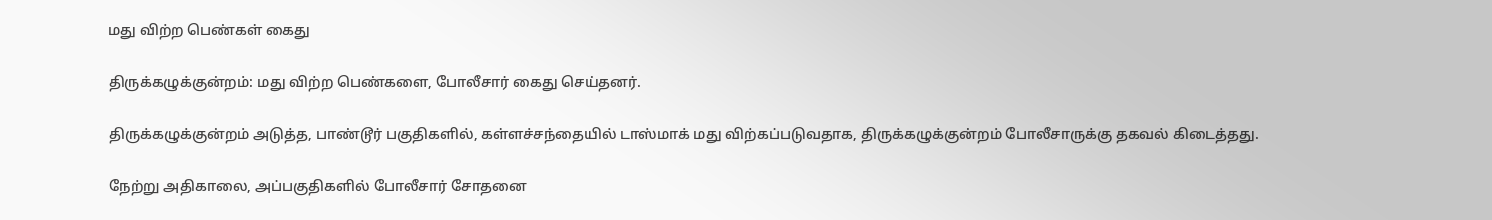மது விற்ற பெண்கள் கைது

திருக்கழுக்குன்றம்: மது விற்ற பெண்களை, போலீசார் கைது செய்தனர்.

திருக்கழுக்குன்றம் அடுத்த, பாண்டூர் பகுதிகளில், கள்ளச்சந்தையில் டாஸ்மாக் மது விற்கப்படுவதாக, திருக்கழுக்குன்றம் போலீசாருக்கு தகவல் கிடைத்தது.

நேற்று அதிகாலை, அப்பகுதிகளில் போலீசார் சோதனை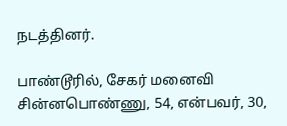நடத்தினர்.

பாண்டூரில், சேகர் மனைவி சின்னபொண்ணு, 54, என்பவர், 30,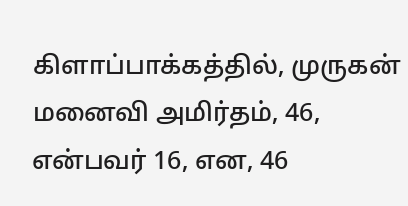கிளாப்பாக்கத்தில், முருகன் மனைவி அமிர்தம், 46, என்பவர் 16, என, 46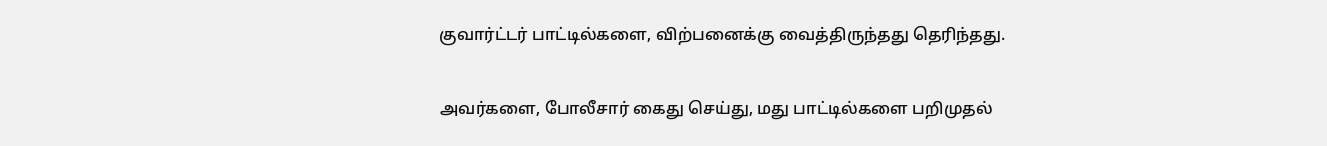குவார்ட்டர் பாட்டில்களை, விற்பனைக்கு வைத்திருந்தது தெரிந்தது.

அவர்களை, போலீசார் கைது செய்து, மது பாட்டில்களை பறிமுதல்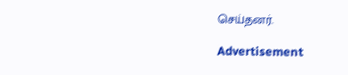செய்தனர்.

Advertisement